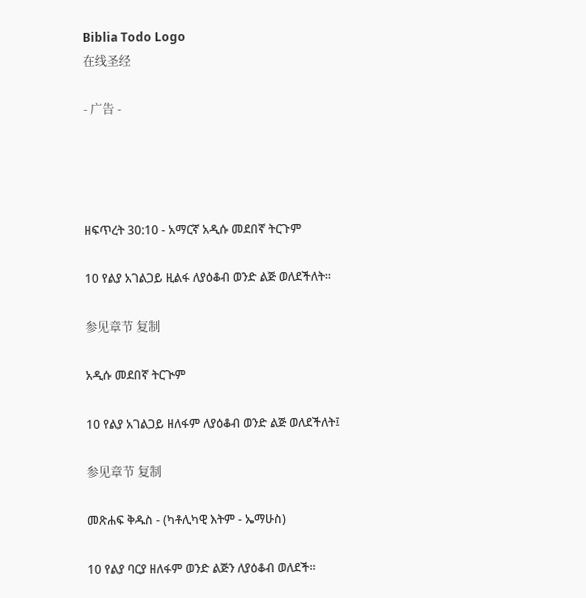Biblia Todo Logo
在线圣经

- 广告 -




ዘፍጥረት 30:10 - አማርኛ አዲሱ መደበኛ ትርጉም

10 የልያ አገልጋይ ዚልፋ ለያዕቆብ ወንድ ልጅ ወለደችለት።

参见章节 复制

አዲሱ መደበኛ ትርጒም

10 የልያ አገልጋይ ዘለፋም ለያዕቆብ ወንድ ልጅ ወለደችለት፤

参见章节 复制

መጽሐፍ ቅዱስ - (ካቶሊካዊ እትም - ኤማሁስ)

10 የልያ ባርያ ዘለፋም ወንድ ልጅን ለያዕቆብ ወለደች።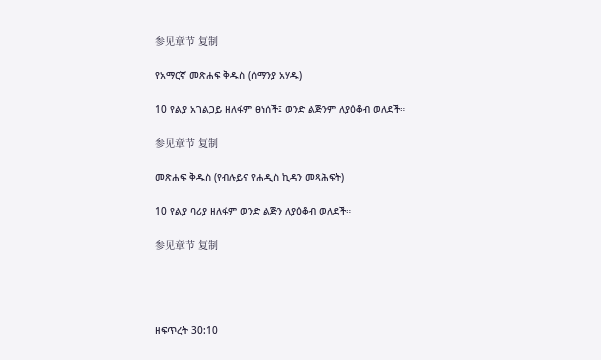参见章节 复制

የአማርኛ መጽሐፍ ቅዱስ (ሰማንያ አሃዱ)

10 የልያ አገልጋይ ዘለፋም ፀነሰች፤ ወንድ ልጅንም ለያዕቆብ ወለደች።

参见章节 复制

መጽሐፍ ቅዱስ (የብሉይና የሐዲስ ኪዳን መጻሕፍት)

10 የልያ ባሪያ ዘለፋም ወንድ ልጅን ለያዕቆብ ወለደች።

参见章节 复制




ዘፍጥረት 30:10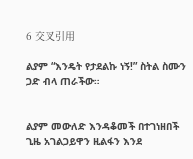6 交叉引用

ልያም “እንዴት የታደልኩ ነኝ!” ስትል ስሙን ጋድ ብላ ጠራችው።


ልያም መውለድ እንዳቆመች በተገነዘበች ጊዜ አገልጋይዋን ዚልፋን እንደ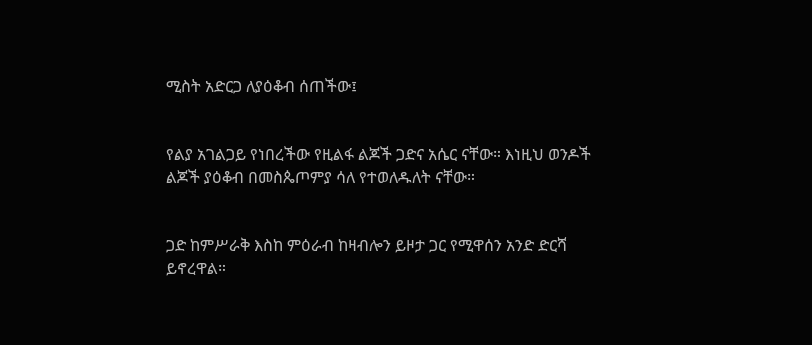ሚስት አድርጋ ለያዕቆብ ሰጠችው፤


የልያ አገልጋይ የነበረችው የዚልፋ ልጆች ጋድና አሴር ናቸው። እነዚህ ወንዶች ልጆች ያዕቆብ በመስጴጦምያ ሳለ የተወለዱለት ናቸው።


ጋድ ከምሥራቅ እስከ ምዕራብ ከዛብሎን ይዞታ ጋር የሚዋሰን አንድ ድርሻ ይኖረዋል።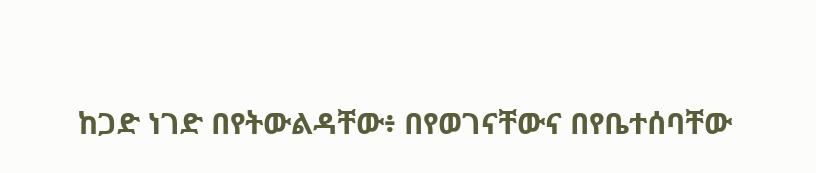ከጋድ ነገድ በየትውልዳቸው፥ በየወገናቸውና በየቤተሰባቸው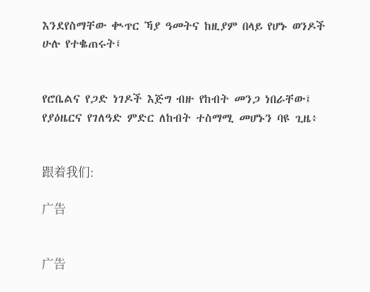እንደየስማቸው ቊጥር ኻያ ዓመትና ከዚያም በላይ የሆኑ ወንዶች ሁሉ የተቈጠሩት፤


የሮቤልና የጋድ ነገዶች እጅግ ብዙ የከብት መንጋ ነበራቸው፤ የያዕዜርና የገለዓድ ምድር ለከብት ተስማሚ መሆኑን ባዩ ጊዜ፥


跟着我们:

广告


广告